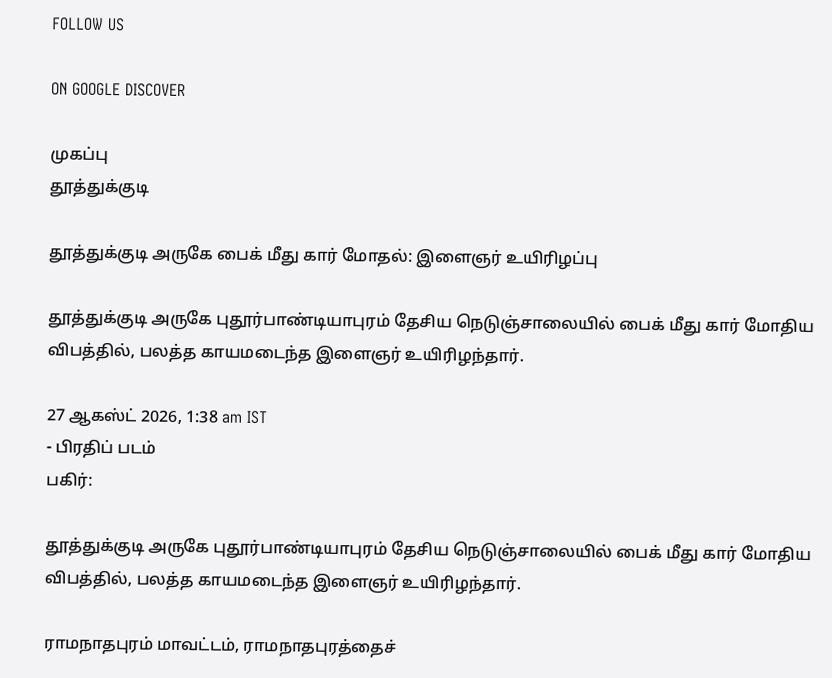FOLLOW US

ON GOOGLE DISCOVER

முகப்பு
தூத்துக்குடி

தூத்துக்குடி அருகே பைக் மீது கார் மோதல்: இளைஞர் உயிரிழப்பு

தூத்துக்குடி அருகே புதூர்பாண்டியாபுரம் தேசிய நெடுஞ்சாலையில் பைக் மீது கார் மோதிய விபத்தில், பலத்த காயமடைந்த இளைஞர் உயிரிழந்தார்.

27 ஆகஸ்ட் 2026, 1:38 am IST
- பிரதிப் படம்
பகிர்:

தூத்துக்குடி அருகே புதூர்பாண்டியாபுரம் தேசிய நெடுஞ்சாலையில் பைக் மீது கார் மோதிய விபத்தில், பலத்த காயமடைந்த இளைஞர் உயிரிழந்தார்.

ராமநாதபுரம் மாவட்டம், ராமநாதபுரத்தைச்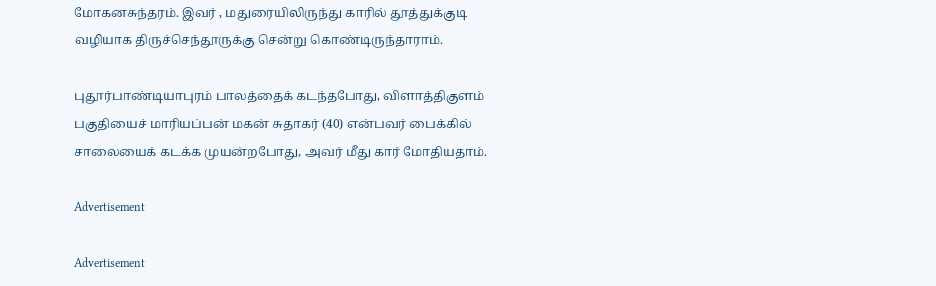மோகனசுந்தரம். இவர் , மதுரையிலிருந்து காரில் தூத்துக்குடி வழியாக திருச்செந்தூருக்கு சென்று கொண்டிருந்தாராம்.

புதூர்பாண்டியாபுரம் பாலத்தைக் கடந்தபோது, விளாத்திகுளம் பகுதியைச் மாரியப்பன் மகன் சுதாகர் (40) என்பவர் பைக்கில் சாலையைக் கடக்க முயன்றபோது, அவர் மீது கார் மோதியதாம்.

Advertisement

Advertisement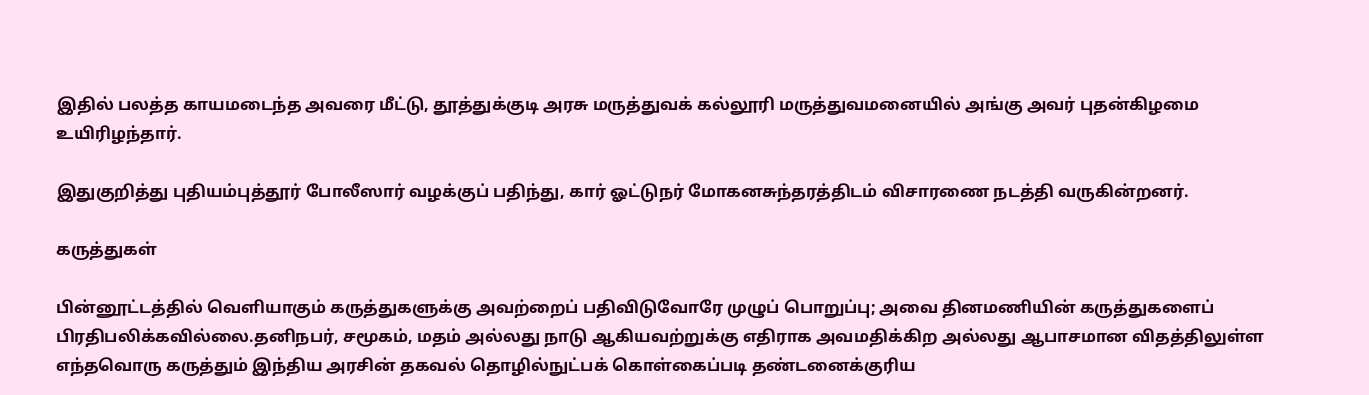இதில் பலத்த காயமடைந்த அவரை மீட்டு, தூத்துக்குடி அரசு மருத்துவக் கல்லூரி மருத்துவமனையில் அங்கு அவர் புதன்கிழமை உயிரிழந்தார்.

இதுகுறித்து புதியம்புத்தூர் போலீஸார் வழக்குப் பதிந்து, கார் ஓட்டுநர் மோகனசுந்தரத்திடம் விசாரணை நடத்தி வருகின்றனர்.

கருத்துகள்

பின்னூட்டத்தில் வெளியாகும் கருத்துகளுக்கு அவற்றைப் பதிவிடுவோரே முழுப் பொறுப்பு; அவை தினமணியின் கருத்துகளைப் பிரதிபலிக்கவில்லை.தனிநபர், சமூகம், மதம் அல்லது நாடு ஆகியவற்றுக்கு எதிராக அவமதிக்கிற அல்லது ஆபாசமான விதத்திலுள்ள எந்தவொரு கருத்தும் இந்திய அரசின் தகவல் தொழில்நுட்பக் கொள்கைப்படி தண்டனைக்குரிய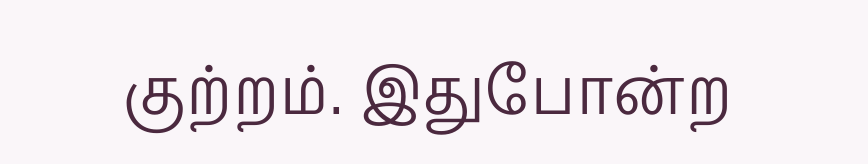குற்றம். இதுபோன்ற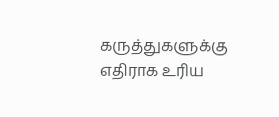கருத்துகளுக்கு எதிராக உரிய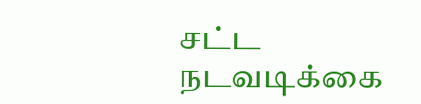சட்ட நடவடிக்கை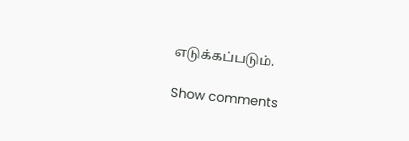எடுக்கப்படும்.

Show comments